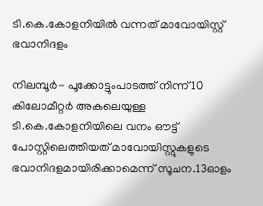ടി.കെ.കോളനിയില്‍ വന്നത് മാവോയിസ്റ്റ് ഭവാനിദളം

നിലമ്പൂര്‍- പൂക്കോട്ടുംപാടത്ത് നിന്ന് 10 കിലോമീറ്റര്‍ അകലെയുള്ള ടി.കെ.കോളനിയിലെ വനം ഔട്ട് പോസ്റ്റിലെത്തിയത് മാവോയിസ്റ്റുകളുടെ ഭവാനിദളമായിരിക്കാമെന്ന് സൂചന.13ഓളം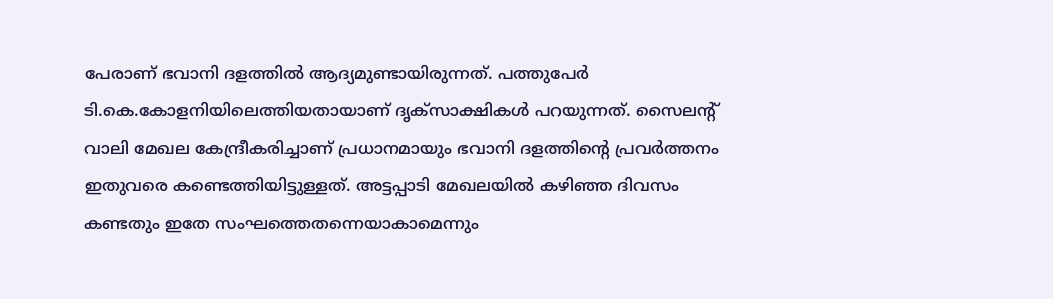പേരാണ് ഭവാനി ദളത്തില്‍ ആദ്യമുണ്ടായിരുന്നത്. പത്തുപേര്‍ ടി.കെ.കോളനിയിലെത്തിയതായാണ് ദൃക്‌സാക്ഷികള്‍ പറയുന്നത്. സൈലന്റ് വാലി മേഖല കേന്ദ്രീകരിച്ചാണ് പ്രധാനമായും ഭവാനി ദളത്തിന്റെ പ്രവര്‍ത്തനം ഇതുവരെ കണ്ടെത്തിയിട്ടുള്ളത്. അട്ടപ്പാടി മേഖലയില്‍ കഴിഞ്ഞ ദിവസം കണ്ടതും ഇതേ സംഘത്തെതന്നെയാകാമെന്നും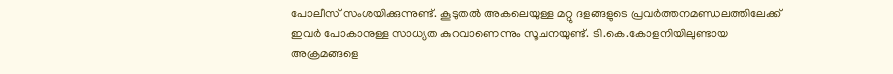പോലീസ് സംശയിക്കുന്നുണ്ട്. കൂടുതല്‍ അകലെയുള്ള മറ്റു ദളങ്ങളുടെ പ്രവര്‍ത്തനമണ്ഡലത്തിലേക്ക് ഇവര്‍ പോകാനുള്ള സാധ്യത കുറവാണെന്നും സൂചനയുണ്ട്. ടി.കെ.കോളനിയിലുണ്ടായ അക്രമങ്ങളെ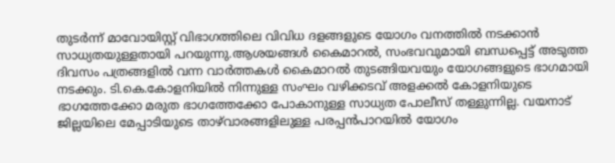തുടര്‍ന്ന് മാവോയിസ്റ്റ് വിഭാഗത്തിലെ വിവിധ ദളങ്ങളുടെ യോഗം വനത്തില്‍ നടക്കാന്‍ സാധ്യതയുള്ളതായി പറയുന്നു.ആശയങ്ങള്‍ കൈമാറല്‍, സംഭവവുമായി ബന്ധപ്പെട്ട് അടുത്ത ദിവസം പത്രങ്ങളില്‍ വന്ന വാര്‍ത്തകള്‍ കൈമാറല്‍ തുടങ്ങിയവയും യോഗങ്ങളുടെ ഭാഗമായി നടക്കും. ടി.കെ.കോളനിയില്‍ നിന്നുള്ള സംഘം വഴിക്കടവ് അളക്കല്‍ കോളനിയുടെ ഭാഗത്തേക്കോ മരുത ഭാഗത്തേക്കോ പോകാനുള്ള സാധ്യത പോലീസ് തള്ളുന്നില്ല. വയനാട് ജില്ലയിലെ മേപ്പാടിയുടെ താഴ്‌വാരങ്ങളിലുള്ള പരപ്പന്‍പാറയില്‍ യോഗം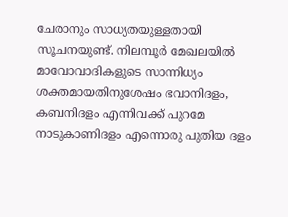ചേരാനും സാധ്യതയുള്ളതായി സൂചനയുണ്ട്. നിലമ്പൂര്‍ മേഖലയില്‍ മാവോവാദികളുടെ സാന്നിധ്യം ശക്തമായതിനുശേഷം ഭവാനിദളം, കബനിദളം എന്നിവക്ക് പുറമേ നാടുകാണിദളം എന്നൊരു പുതിയ ദളം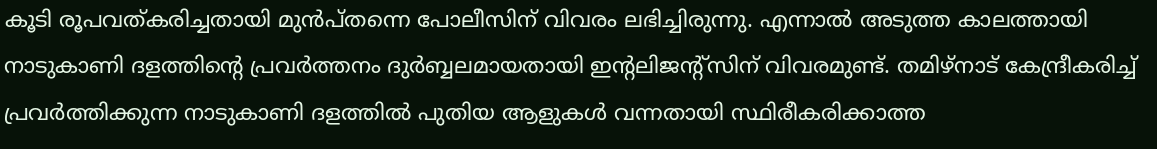കൂടി രൂപവത്കരിച്ചതായി മുന്‍പ്തന്നെ പോലീസിന് വിവരം ലഭിച്ചിരുന്നു. എന്നാല്‍ അടുത്ത കാലത്തായി നാടുകാണി ദളത്തിന്റെ പ്രവര്‍ത്തനം ദുര്‍ബ്ബലമായതായി ഇന്റലിജന്റ്‌സിന് വിവരമുണ്ട്. തമിഴ്‌നാട് കേന്ദ്രീകരിച്ച് പ്രവര്‍ത്തിക്കുന്ന നാടുകാണി ദളത്തില്‍ പുതിയ ആളുകള്‍ വന്നതായി സ്ഥിരീകരിക്കാത്ത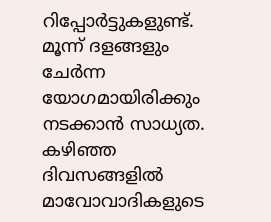റിപ്പോര്‍ട്ടുകളുണ്ട്. മൂന്ന് ദളങ്ങളും ചേര്‍ന്ന യോഗമായിരിക്കും നടക്കാന്‍ സാധ്യത. കഴിഞ്ഞ ദിവസങ്ങളില്‍ മാവോവാദികളുടെ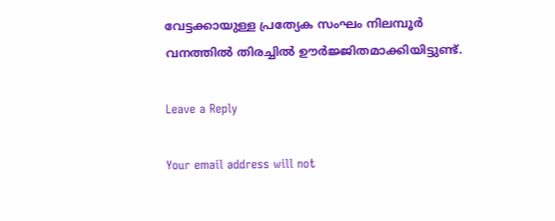വേട്ടക്കായുള്ള പ്രത്യേക സംഘം നിലമ്പൂര്‍ വനത്തില്‍ തിരച്ചില്‍ ഊര്‍ജ്ജിതമാക്കിയിട്ടുണ്ട്.

Leave a Reply

Your email address will not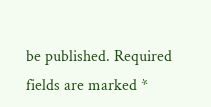be published. Required fields are marked *